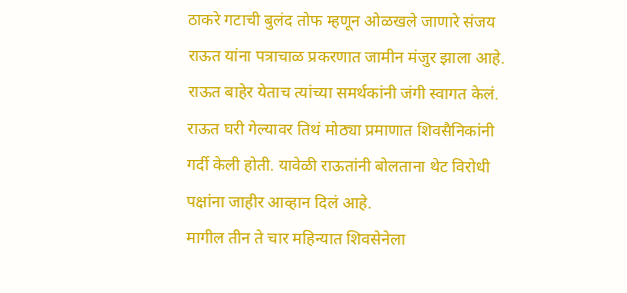ठाकरे गटाची बुलंद तोफ म्हणून ओळखले जाणारे संजय राऊत यांना पत्राचाळ प्रकरणात जामीन मंजुर झाला आहे. राऊत बाहेर येताच त्यांच्या समर्थकांनी जंगी स्वागत केलं. राऊत घरी गेल्यावर तिथं मोठ्या प्रमाणात शिवसैनिकांनी गर्दी केली होती. यावेळी राऊतांनी बोलताना थेट विरोधी पक्षांना जाहीर आव्हान दिलं आहे.
मागील तीन ते चार महिन्यात शिवसेनेला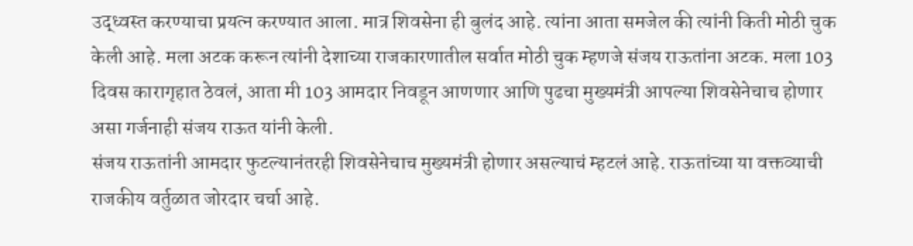उद्ध्वस्त करण्याचा प्रयत्न करण्यात आला. मात्र शिवसेना ही बुलंद आहे. त्यांना आता समजेल की त्यांनी किती मोठी चुक केली आहे. मला अटक करून त्यांनी देशाच्या राजकारणातील सर्वात मोठी चुक म्हणजे संजय राऊतांना अटक. मला 103 दिवस कारागृहात ठेवलं, आता मी 103 आमदार निवडून आणणार आणि पुढचा मुख्यमंत्री आपल्या शिवसेनेचाच होणार असा गर्जनाही संजय राऊत यांनी केली.
संजय राऊतांनी आमदार फुटल्यानंतरही शिवसेनेचाच मुख्यमंत्री होणार असल्याचं म्हटलं आहे. राऊतांच्या या वक्तव्याची राजकीय वर्तुळात जोरदार चर्चा आहे.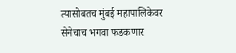त्यासोबतच मुंबई महापालिकेवर सेनेचाच भगवा फडकणार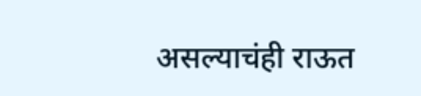असल्याचंही राऊत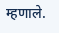म्हणाले.